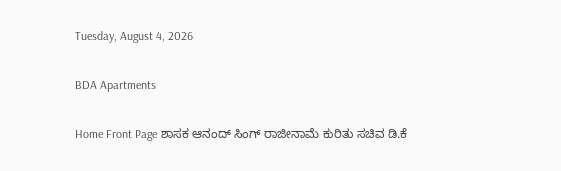Tuesday, August 4, 2026

BDA Apartments

Home Front Page ಶಾಸಕ ಆನಂದ್ ಸಿಂಗ್ ರಾಜೀನಾಮೆ ಕುರಿತು ಸಚಿವ ಡಿ.ಕೆ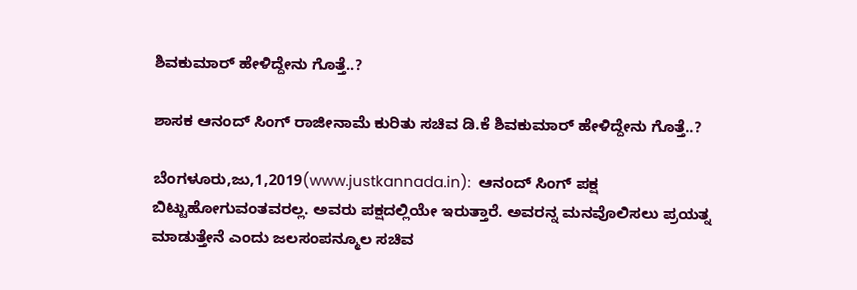ಶಿವಕುಮಾರ್ ಹೇಳಿದ್ದೇನು ಗೊತ್ತೆ..?

ಶಾಸಕ ಆನಂದ್ ಸಿಂಗ್ ರಾಜೀನಾಮೆ ಕುರಿತು ಸಚಿವ ಡಿ.ಕೆ ಶಿವಕುಮಾರ್ ಹೇಳಿದ್ದೇನು ಗೊತ್ತೆ..?

ಬೆಂಗಳೂರು,ಜು,1,2019(www.justkannada.in):  ಆನಂದ್ ಸಿಂಗ್ ಪಕ್ಷ ಬಿಟ್ಟು‌ಹೋಗುವಂತವರಲ್ಲ. ಅವರು ಪಕ್ಷದಲ್ಲಿಯೇ ಇರುತ್ತಾರೆ. ಅವರನ್ನ ಮನವೊಲಿಸಲು ಪ್ರಯತ್ನ ಮಾಡುತ್ತೇನೆ ಎಂದು ಜಲಸಂಪನ್ಮೂಲ ಸಚಿವ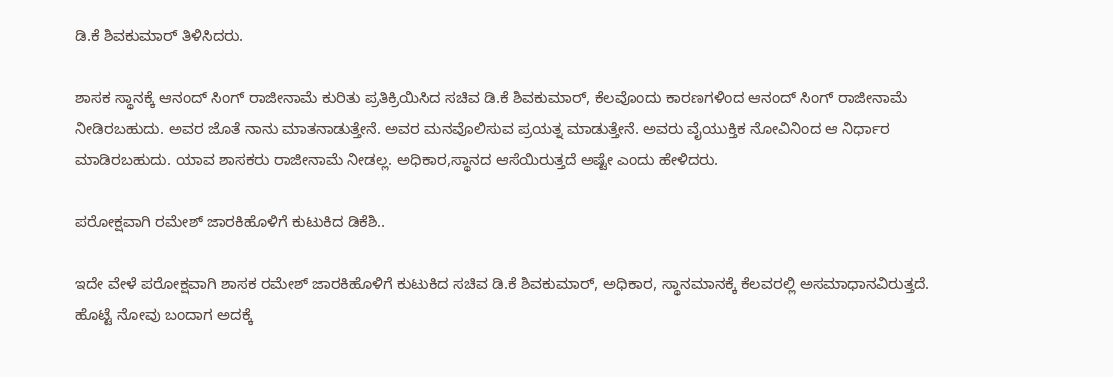ಡಿ.ಕೆ ಶಿವಕುಮಾರ್ ತಿಳಿಸಿದರು.

ಶಾಸಕ ಸ್ಥಾನಕ್ಕೆ ಆನಂದ್ ಸಿಂಗ್ ರಾಜೀನಾಮೆ ಕುರಿತು ಪ್ರತಿಕ್ರಿಯಿಸಿದ ಸಚಿವ ಡಿ.ಕೆ ಶಿವಕುಮಾರ್, ಕೆಲವೊಂದು ಕಾರಣಗಳಿಂದ ಆನಂದ್ ಸಿಂಗ್ ರಾಜೀನಾಮೆ ನೀಡಿರಬಹುದು. ಅವರ ಜೊತೆ ನಾನು ಮಾತನಾಡುತ್ತೇನೆ. ಅವರ ಮನವೊಲಿಸುವ ಪ್ರಯತ್ನ ಮಾಡುತ್ತೇನೆ. ಅವರು ವೈಯುಕ್ತಿಕ ನೋವಿನಿಂದ ಆ ನಿರ್ಧಾರ ಮಾಡಿರಬಹುದು. ಯಾವ ಶಾಸಕರು ರಾಜೀನಾಮೆ ನೀಡಲ್ಲ. ಅಧಿಕಾರ,ಸ್ಥಾನದ ಆಸೆಯಿರುತ್ತದೆ ಅಷ್ಟೇ ಎಂದು ಹೇಳಿದರು.

ಪರೋಕ್ಷವಾಗಿ ರಮೇಶ್ ಜಾರಕಿಹೊಳಿಗೆ ಕುಟುಕಿದ ಡಿಕೆಶಿ..

ಇದೇ ವೇಳೆ ಪರೋಕ್ಷವಾಗಿ ಶಾಸಕ ರಮೇಶ್ ಜಾರಕಿಹೊಳಿಗೆ ಕುಟುಕಿದ ಸಚಿವ ಡಿ.ಕೆ ಶಿವಕುಮಾರ್, ಅಧಿಕಾರ, ಸ್ಥಾನಮಾನಕ್ಕೆ ಕೆಲವರಲ್ಲಿ ಅಸಮಾಧಾನವಿರುತ್ತದೆ. ಹೊಟ್ಟೆ ನೋವು ಬಂದಾಗ ಅದಕ್ಕೆ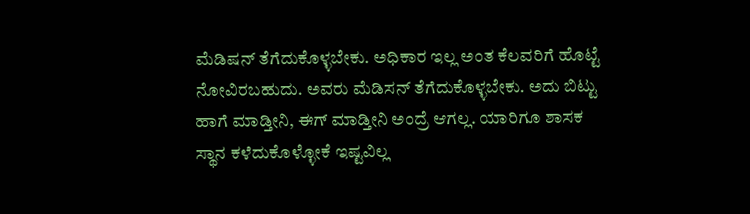ಮೆಡಿಷನ್ ತೆಗೆದುಕೊಳ್ಳಬೇಕು. ಅಧಿಕಾರ ಇಲ್ಲ ಅಂತ ಕೆಲವರಿಗೆ ಹೊಟ್ಟೆ ನೋವಿರಬಹುದು. ಅವರು ಮೆಡಿಸನ್ ತೆಗೆದುಕೊಳ್ಳಬೇಕು. ಅದು ಬಿಟ್ಟು ಹಾಗೆ ಮಾಡ್ತೀನಿ, ಈಗ್ ಮಾಡ್ತೀನಿ ಅಂದ್ರೆ ಆಗಲ್ಲ. ಯಾರಿಗೂ ಶಾಸಕ ಸ್ಥಾನ ಕಳೆದುಕೊಳ್ಳೋಕೆ ಇಷ್ಟವಿಲ್ಲ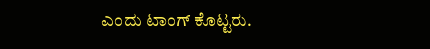ಎಂದು ಟಾಂಗ್ ಕೊಟ್ಟರು.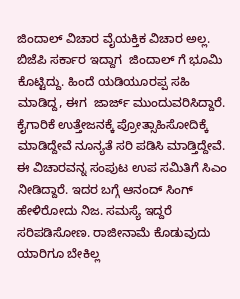ಜಿಂದಾಲ್ ವಿಚಾರ ವೈಯಕ್ತಿಕ ವಿಚಾರ ಅಲ್ಲ. ಬಿಜೆಪಿ ಸರ್ಕಾರ ಇದ್ದಾಗ  ಜಿಂದಾಲ್ ಗೆ ಭೂಮಿ ಕೊಟ್ಟಿದ್ದು. ಹಿಂದೆ ಯಡಿಯೂರಪ್ಪ ಸಹಿ ಮಾಡಿದ್ದ, ಈಗ  ಜಾರ್ಜ್ ಮುಂದುವರಿಸಿದ್ದಾರೆ. ಕೈಗಾರಿಕೆ ಉತ್ತೇಜನಕ್ಕೆ ಪ್ರೋತ್ಸಾಹಿಸೋದಿಕ್ಕೆ ಮಾಡಿದ್ದೇವೆ ನೂನ್ಯತೆ ಸರಿ ಪಡಿಸಿ ಮಾಡ್ತಿದ್ದೇವೆ. ಈ ವಿಚಾರವನ್ನ ಸಂಪುಟ ಉಪ ಸಮಿತಿಗೆ ಸಿಎಂ ನೀಡಿದ್ದಾರೆ. ಇದರ ಬಗ್ಗೆ ಆನಂದ್ ಸಿಂಗ್ ಹೇಳಿರೋದು ನಿಜ. ಸಮಸ್ಯೆ ಇದ್ದರೆ ಸರಿಪಡಿಸೋಣ. ರಾಜೀನಾಮೆ ಕೊಡುವುದು ಯಾರಿಗೂ ಬೇಕಿಲ್ಲ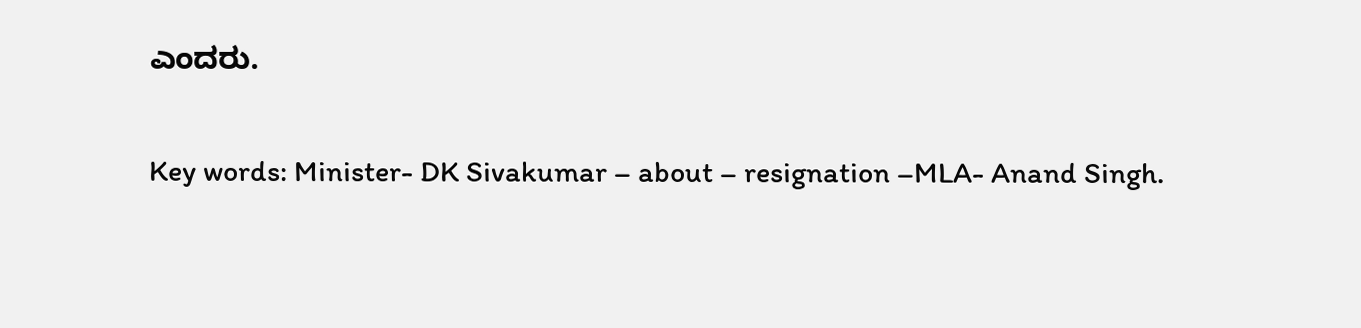ಎಂದರು.

Key words: Minister- DK Sivakumar – about – resignation –MLA- Anand Singh.